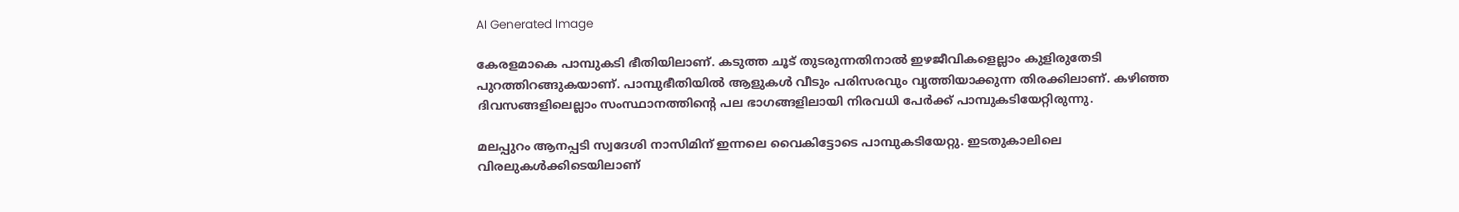AI Generated Image

കേരളമാകെ പാമ്പുകടി ഭീതിയിലാണ്. കടുത്ത ചൂട് തുടരുന്നതിനാല്‍ ഇഴജീവികളെല്ലാം കുളിരുതേടി പുറത്തിറങ്ങുകയാണ്. പാമ്പുഭീതിയില്‍ ആളുകള്‍ വീടും പരിസരവും വൃത്തിയാക്കുന്ന തിരക്കിലാണ്. കഴിഞ്ഞ ദിവസങ്ങളിലെല്ലാം സംസ്ഥാനത്തിന്റെ പല ഭാഗങ്ങളിലായി നിരവധി പേര്‍ക്ക് പാമ്പുകടിയേറ്റിരുന്നു.

മലപ്പുറം ആനപ്പടി സ്വദേശി നാസിമിന് ഇന്നലെ വൈകിട്ടോടെ പാമ്പുകടിയേറ്റു. ഇടതുകാലിലെ വിരലുകള്‍ക്കിടെയിലാണ്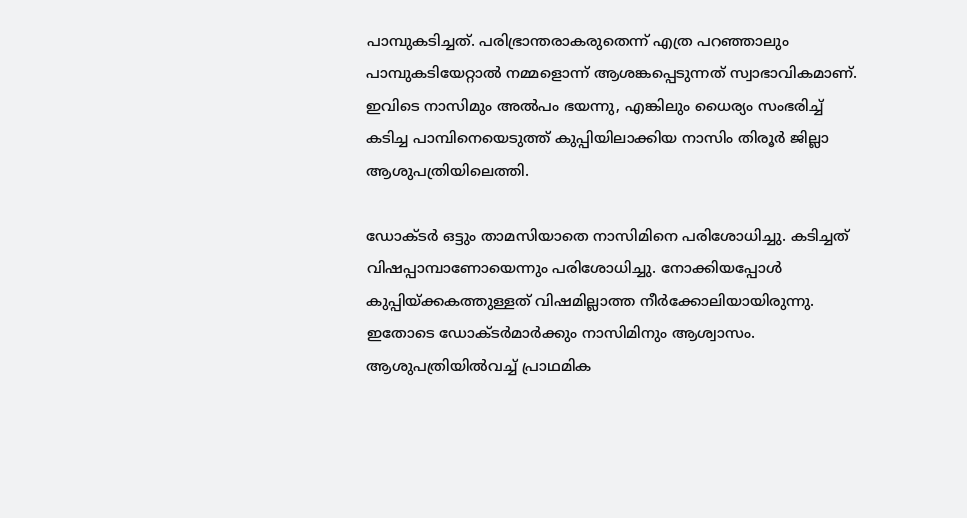പാമ്പുകടിച്ചത്. പരിഭ്രാന്തരാകരുതെന്ന് എത്ര പറഞ്ഞാലും പാമ്പുകടിയേറ്റാല്‍ നമ്മളൊന്ന് ആശങ്കപ്പെടുന്നത് സ്വാഭാവികമാണ്. ഇവിടെ നാസിമും അല്‍പം ഭയന്നു, എങ്കിലും ധൈര്യം സംഭരിച്ച് കടിച്ച പാമ്പിനെയെടുത്ത് കുപ്പിയിലാക്കിയ നാസിം തിരൂര്‍ ജില്ലാ ആശുപത്രിയിലെത്തി.

ഡോക്ടര്‍ ഒട്ടും താമസിയാതെ നാസിമിനെ പരിശോധിച്ചു. കടിച്ചത് വിഷപ്പാമ്പാണോയെന്നും പരിശോധിച്ചു. നോക്കിയപ്പോള്‍ കുപ്പിയ്ക്കകത്തുള്ളത് വിഷമില്ലാത്ത നീര്‍ക്കോലിയായിരുന്നു. ഇതോടെ ഡോക്ടര്‍മാര്‍ക്കും നാസിമിനും ആശ്വാസം. ആശുപത്രിയിൽവച്ച് പ്രാഥമിക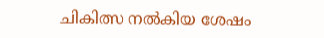ചികിത്സ നല്‍കിയ ശേഷം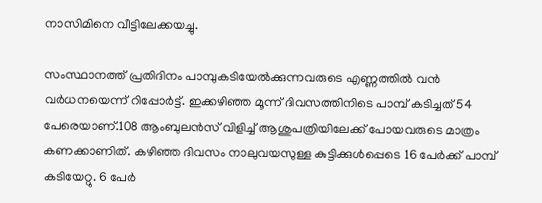നാസിമിനെ വീട്ടിലേക്കയച്ചു.

സംസ്ഥാനത്ത് പ്രതിദിനം പാമ്പുകടിയേൽക്കുന്നവരുടെ എണ്ണത്തിൽ വന്‍ വർധനയെന്ന് റിപ്പോര്‍ട്ട്. ഇക്കഴിഞ്ഞ മൂന്ന് ദിവസത്തിനിടെ പാമ്പ് കടിച്ചത് 54 പേരെയാണ്.108 ആംബുലൻസ് വിളിച്ച് ആശുപത്രിയിലേക്ക് പോയവരുടെ മാത്രം കണക്കാണിത്. കഴിഞ്ഞ ദിവസം നാലുവയസുള്ള കുട്ടിക്കുള്‍പ്പെടെ 16 പേർക്ക് പാമ്പ് കടിയേറ്റു. 6 പേർ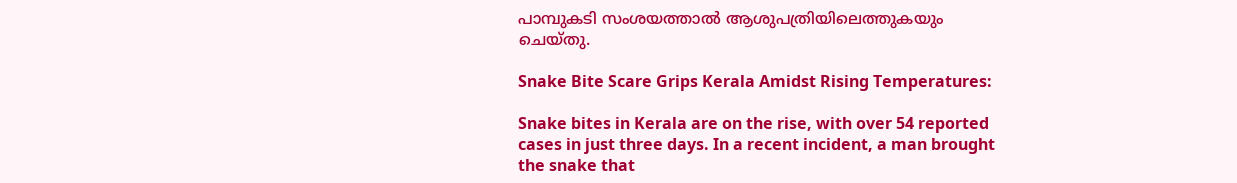പാമ്പുകടി സംശയത്താൽ ആശുപത്രിയിലെത്തുകയും ചെയ്തു.

Snake Bite Scare Grips Kerala Amidst Rising Temperatures:

Snake bites in Kerala are on the rise, with over 54 reported cases in just three days. In a recent incident, a man brought the snake that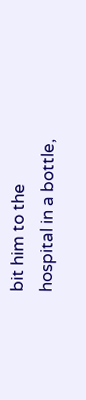bit him to the hospital in a bottle,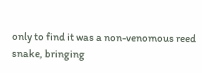only to find it was a non-venomous reed snake, bringing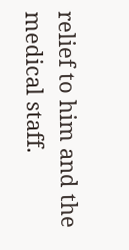relief to him and the medical staff.